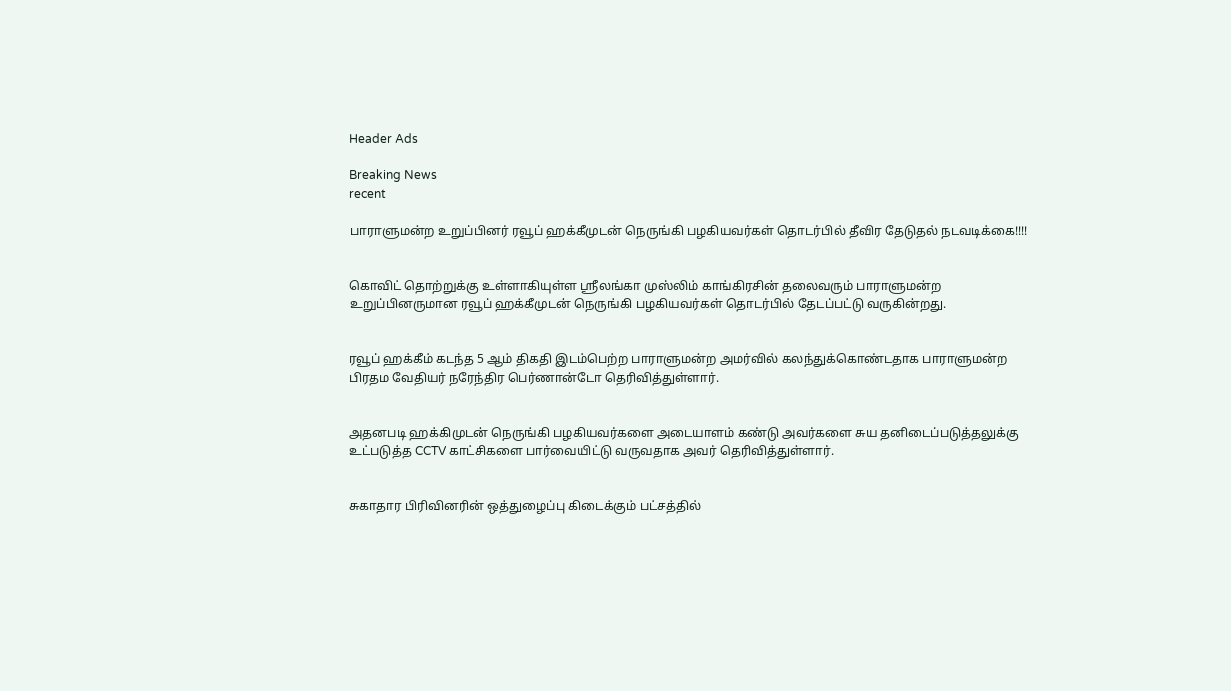Header Ads

Breaking News
recent

பாராளுமன்ற உறுப்பினர் ரவூப் ஹக்கீமுடன் நெருங்கி பழகியவர்கள் தொடர்பில் தீவிர தேடுதல் நடவடிக்கை!!!!


கொவிட் தொற்றுக்கு உள்ளாகியுள்ள ஸ்ரீலங்கா முஸ்லிம் காங்கிரசின் தலைவரும் பாராளுமன்ற உறுப்பினருமான ரவூப் ஹக்கீமுடன் நெருங்கி பழகியவர்கள் தொடர்பில் தேடப்பட்டு வருகின்றது.


ரவூப் ஹக்கீம் கடந்த 5 ஆம் திகதி இடம்பெற்ற பாராளுமன்ற அமர்வில் கலந்துக்கொண்டதாக பாராளுமன்ற பிரதம வேதியர் நரேந்திர பெர்ணான்டோ தெரிவித்துள்ளார்.


அதனபடி ஹக்கிமுடன் நெருங்கி பழகியவர்களை அடையாளம் கண்டு அவர்களை சுய தனிடைப்படுத்தலுக்கு உட்படுத்த CCTV காட்சிகளை பார்வையிட்டு வருவதாக அவர் தெரிவித்துள்ளார்.


சுகாதார பிரிவினரின் ஒத்துழைப்பு கிடைக்கும் பட்சத்தில்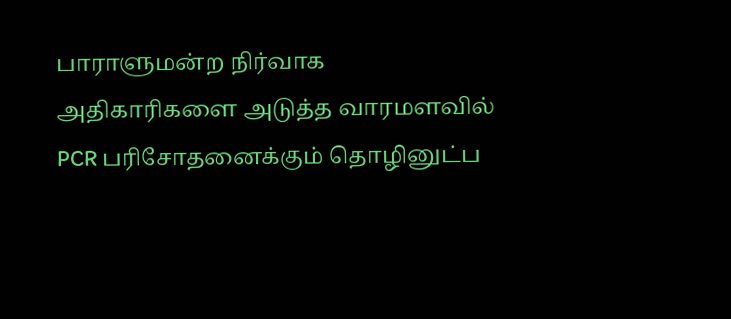பாராளுமன்ற நிர்வாக அதிகாரிகளை அடுத்த வாரமளவில் PCR பரிசோதனைக்கும் தொழினுட்ப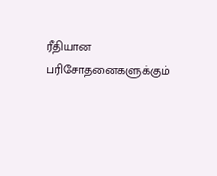ரீதியான பரிசோதனைகளுக்கும்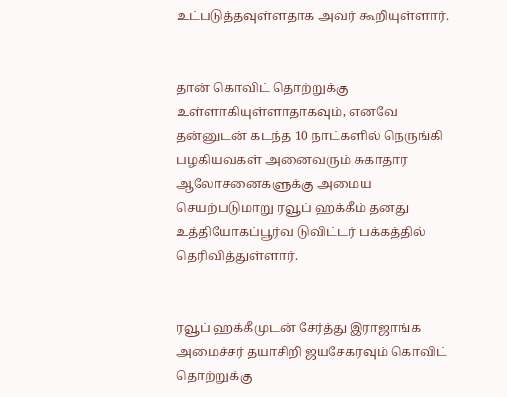உட்படுத்தவுள்ளதாக அவர் கூறியுள்ளார்.


தான் கொவிட் தொற்றுக்கு உள்ளாகியுள்ளாதாகவும், எனவே தன்னுடன் கடந்த 10 நாட்களில் நெருங்கி பழகியவகள் அனைவரும் சுகாதார ஆலோசனைகளுக்கு அமைய செயற்படுமாறு ரவூப் ஹக்கீம் தனது உத்தியோகப்பூர்வ டுவிட்டர் பக்கத்தில் தெரிவித்துள்ளார்.


ரவூப் ஹக்கீமுடன் சேர்த்து இராஜாங்க அமைச்சர் தயாசிறி ஜயசேகரவும் கொவிட் தொற்றுக்கு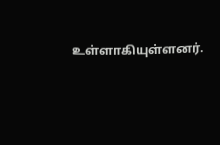உள்ளாகியுள்ளனர்.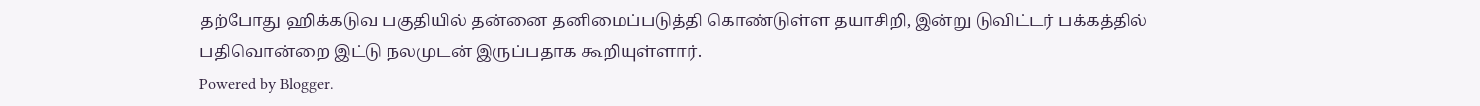தற்போது ஹிக்கடுவ பகுதியில் தன்னை தனிமைப்படுத்தி கொண்டுள்ள தயாசிறி, இன்று டுவிட்டர் பக்கத்தில் பதிவொன்றை இட்டு நலமுடன் இருப்பதாக கூறியுள்ளார்.
Powered by Blogger.